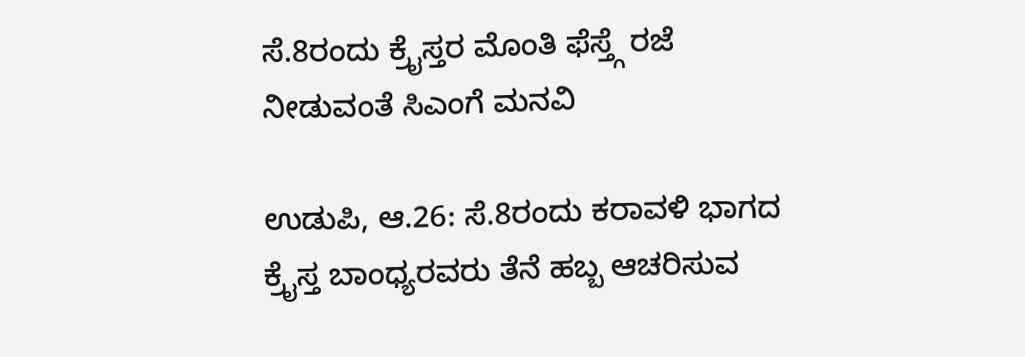ಸೆ.8ರಂದು ಕ್ರೈಸ್ತರ ಮೊಂತಿ ಫೆಸ್ತ್ಗೆ ರಜೆ ನೀಡುವಂತೆ ಸಿಎಂಗೆ ಮನವಿ

ಉಡುಪಿ, ಆ.26: ಸೆ.8ರಂದು ಕರಾವಳಿ ಭಾಗದ ಕ್ರೈಸ್ತ ಬಾಂಧ್ಯರವರು ತೆನೆ ಹಬ್ಬ ಆಚರಿಸುವ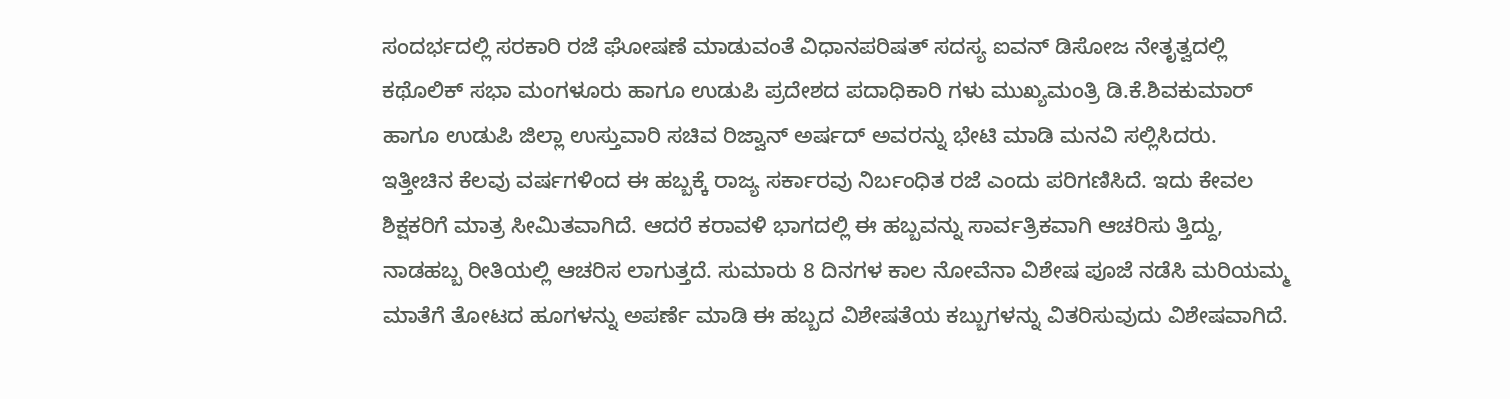ಸಂದರ್ಭದಲ್ಲಿ ಸರಕಾರಿ ರಜೆ ಘೋಷಣೆ ಮಾಡುವಂತೆ ವಿಧಾನಪರಿಷತ್ ಸದಸ್ಯ ಐವನ್ ಡಿಸೋಜ ನೇತೃತ್ವದಲ್ಲಿ ಕಥೊಲಿಕ್ ಸಭಾ ಮಂಗಳೂರು ಹಾಗೂ ಉಡುಪಿ ಪ್ರದೇಶದ ಪದಾಧಿಕಾರಿ ಗಳು ಮುಖ್ಯಮಂತ್ರಿ ಡಿ.ಕೆ.ಶಿವಕುಮಾರ್ ಹಾಗೂ ಉಡುಪಿ ಜಿಲ್ಲಾ ಉಸ್ತುವಾರಿ ಸಚಿವ ರಿಜ್ವಾನ್ ಅರ್ಷದ್ ಅವರನ್ನು ಭೇಟಿ ಮಾಡಿ ಮನವಿ ಸಲ್ಲಿಸಿದರು.
ಇತ್ತೀಚಿನ ಕೆಲವು ವರ್ಷಗಳಿಂದ ಈ ಹಬ್ಬಕ್ಕೆ ರಾಜ್ಯ ಸರ್ಕಾರವು ನಿರ್ಬಂಧಿತ ರಜೆ ಎಂದು ಪರಿಗಣಿಸಿದೆ. ಇದು ಕೇವಲ ಶಿಕ್ಷಕರಿಗೆ ಮಾತ್ರ ಸೀಮಿತವಾಗಿದೆ. ಆದರೆ ಕರಾವಳಿ ಭಾಗದಲ್ಲಿ ಈ ಹಬ್ಬವನ್ನು ಸಾರ್ವತ್ರಿಕವಾಗಿ ಆಚರಿಸು ತ್ತಿದ್ದು, ನಾಡಹಬ್ಬ ರೀತಿಯಲ್ಲಿ ಆಚರಿಸ ಲಾಗುತ್ತದೆ. ಸುಮಾರು 8 ದಿನಗಳ ಕಾಲ ನೋವೆನಾ ವಿಶೇಷ ಪೂಜೆ ನಡೆಸಿ ಮರಿಯಮ್ಮ ಮಾತೆಗೆ ತೋಟದ ಹೂಗಳನ್ನು ಅಪರ್ಣೆ ಮಾಡಿ ಈ ಹಬ್ಬದ ವಿಶೇಷತೆಯ ಕಬ್ಬುಗಳನ್ನು ವಿತರಿಸುವುದು ವಿಶೇಷವಾಗಿದೆ.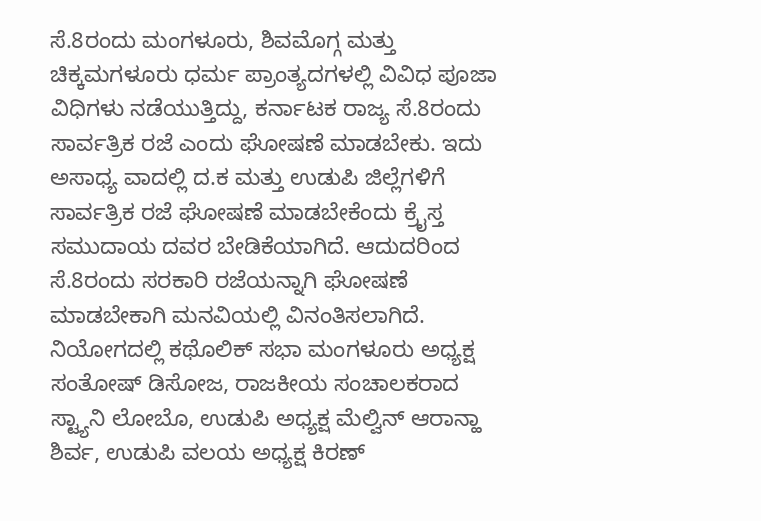ಸೆ.8ರಂದು ಮಂಗಳೂರು, ಶಿವಮೊಗ್ಗ ಮತ್ತು ಚಿಕ್ಕಮಗಳೂರು ಧರ್ಮ ಪ್ರಾಂತ್ಯದಗಳಲ್ಲಿ ವಿವಿಧ ಪೂಜಾ ವಿಧಿಗಳು ನಡೆಯುತ್ತಿದ್ದು, ಕರ್ನಾಟಕ ರಾಜ್ಯ ಸೆ.8ರಂದು ಸಾರ್ವತ್ರಿಕ ರಜೆ ಎಂದು ಘೋಷಣೆ ಮಾಡಬೇಕು. ಇದು ಅಸಾಧ್ಯ ವಾದಲ್ಲಿ ದ.ಕ ಮತ್ತು ಉಡುಪಿ ಜಿಲ್ಲೆಗಳಿಗೆ ಸಾರ್ವತ್ರಿಕ ರಜೆ ಘೋಷಣೆ ಮಾಡಬೇಕೆಂದು ಕ್ರೈಸ್ತ ಸಮುದಾಯ ದವರ ಬೇಡಿಕೆಯಾಗಿದೆ. ಆದುದರಿಂದ ಸೆ.8ರಂದು ಸರಕಾರಿ ರಜೆಯನ್ನಾಗಿ ಘೋಷಣೆ ಮಾಡಬೇಕಾಗಿ ಮನವಿಯಲ್ಲಿ ವಿನಂತಿಸಲಾಗಿದೆ.
ನಿಯೋಗದಲ್ಲಿ ಕಥೊಲಿಕ್ ಸಭಾ ಮಂಗಳೂರು ಅಧ್ಯಕ್ಷ ಸಂತೋಷ್ ಡಿಸೋಜ, ರಾಜಕೀಯ ಸಂಚಾಲಕರಾದ ಸ್ಟ್ಯಾನಿ ಲೋಬೊ, ಉಡುಪಿ ಅಧ್ಯಕ್ಷ ಮೆಲ್ವಿನ್ ಆರಾನ್ಹಾ ಶಿರ್ವ, ಉಡುಪಿ ವಲಯ ಅಧ್ಯಕ್ಷ ಕಿರಣ್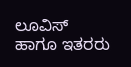ಲೂವಿಸ್ ಹಾಗೂ ಇತರರು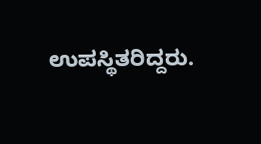ಉಪಸ್ಥಿತರಿದ್ದರು.